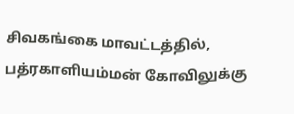சிவகங்கை மாவட்டத்தில், பத்ரகாளியம்மன் கோவிலுக்கு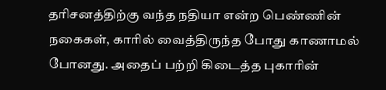தரிசனத்திற்கு வந்த நதியா என்ற பெண்ணின் நகைகள், காரில் வைத்திருந்த போது காணாமல் போனது. அதைப் பற்றி கிடைத்த புகாரின்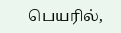பெயரில்,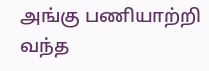அங்கு பணியாற்றி வந்த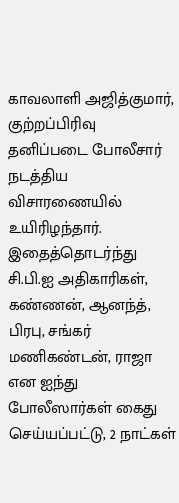காவலாளி அஜித்குமார், குற்றப்பிரிவு தனிப்படை போலீசார் நடத்திய விசாரணையில் உயிரிழந்தார். இதைத்தொடர்ந்து சி.பி.ஐ அதிகாரிகள், கண்ணன், ஆனந்த், பிரபு, சங்கர் மணிகண்டன், ராஜா என ஐந்து போலீஸார்கள் கைது செய்யப்பட்டு, 2 நாட்கள்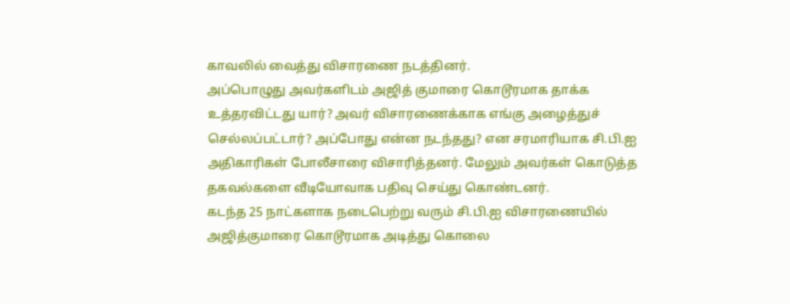காவலில் வைத்து விசாரணை நடத்தினர்.
அப்பொழுது அவர்களிடம் அஜித் குமாரை கொடூரமாக தாக்க உத்தரவிட்டது யார்? அவர் விசாரணைக்காக எங்கு அழைத்துச் செல்லப்பட்டார்? அப்போது என்ன நடந்தது? என சரமாரியாக சி.பி.ஐ அதிகாரிகள் போலீசாரை விசாரித்தனர். மேலும் அவர்கள் கொடுத்த தகவல்களை வீடியோவாக பதிவு செய்து கொண்டனர்.
கடந்த 25 நாட்களாக நடைபெற்று வரும் சி.பி.ஐ விசாரணையில் அஜித்குமாரை கொடூரமாக அடித்து கொலை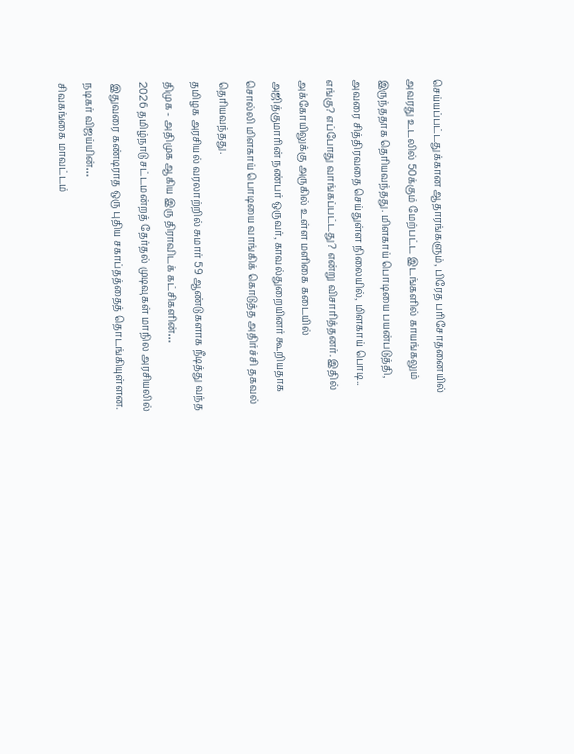செய்யப்பட்டதுக்கான ஆதாரங்களும், பிரேத பரிசோதனையில் அவரது உடலில் 50க்கும் மேற்பட்ட இடங்களில் காயங்கலும் இருந்ததாக தெரியவந்தது. மிளகாய் பொடியை பயன்படுத்தி, அவரை சித்திரவதை செய்துள்ள நிலையில், மிளகாய் பொடி.. எங்கு? எப்போது வாங்கப்பட்டது? என்று விசாரித்தனர். இதில் அக்கோயிலுக்கு அருகில் உள்ள மளிகை கடையில் அஜித்குமாரின் நண்பர் ஒருவர், காவல்துறையினர் கூறியதாக சொல்லி மிளகாய் பொடியை வாங்கிக் கொடுத்த அதிர்ச்சி தகவல் தெரியவந்தது.
தமிழக அரசியல் வரலாற்றில் சுமார் 59 ஆண்டுகளாக நீடித்து வந்த திமுக - அதிமுக ஆகிய இரு திராவிடக் கட்சிகளின்…
2026 தமிழ்நாடு சட்டமன்றத் தேர்தல் முடிவுகள் மாநில அரசியலில் இதுவரை கண்டிராத ஒரு புதிய சகாப்தத்தைத் தொடங்கியுள்ளன. நடிகர் விஜய்யின்…
சிவகங்கை மாவட்டம்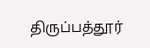திருப்பத்தூர்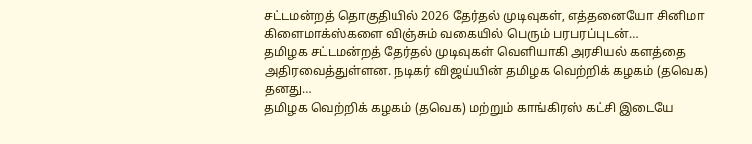சட்டமன்றத் தொகுதியில் 2026 தேர்தல் முடிவுகள், எத்தனையோ சினிமா கிளைமாக்ஸ்களை விஞ்சும் வகையில் பெரும் பரபரப்புடன்…
தமிழக சட்டமன்றத் தேர்தல் முடிவுகள் வெளியாகி அரசியல் களத்தை அதிரவைத்துள்ளன. நடிகர் விஜய்யின் தமிழக வெற்றிக் கழகம் (தவெக) தனது…
தமிழக வெற்றிக் கழகம் (தவெக) மற்றும் காங்கிரஸ் கட்சி இடையே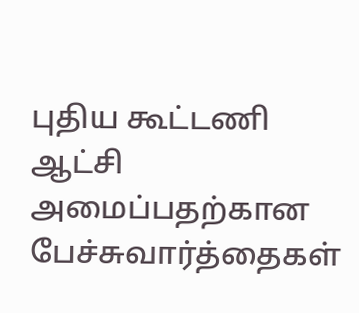புதிய கூட்டணி ஆட்சி அமைப்பதற்கான பேச்சுவார்த்தைகள்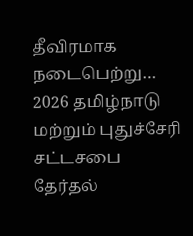தீவிரமாக நடைபெற்று…
2026 தமிழ்நாடு மற்றும் புதுச்சேரி சட்டசபை தேர்தல்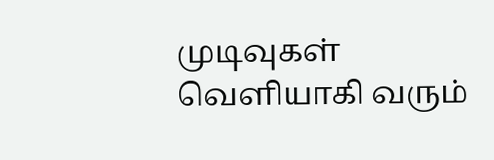முடிவுகள் வெளியாகி வரும்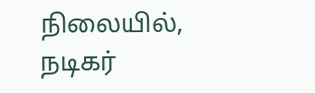நிலையில், நடிகர்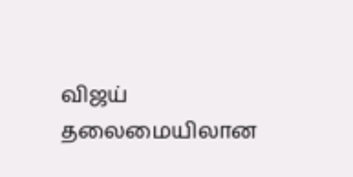விஜய் தலைமையிலான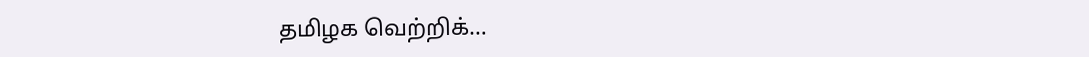தமிழக வெற்றிக்…